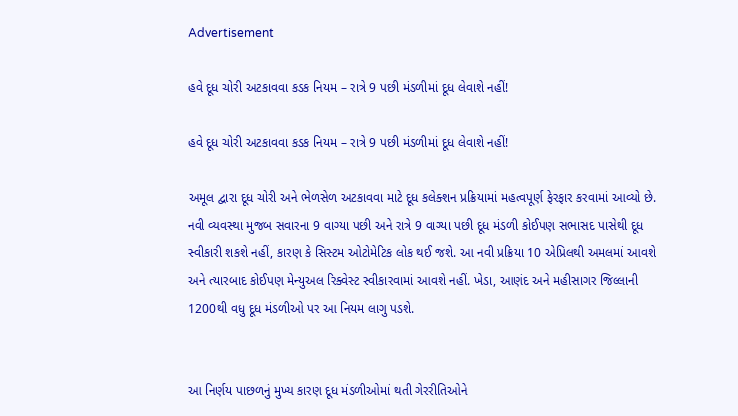Advertisement

હવે દૂધ ચોરી અટકાવવા કડક નિયમ – રાત્રે 9 પછી મંડળીમાં દૂધ લેવાશે નહીં!

હવે દૂધ ચોરી અટકાવવા કડક નિયમ – રાત્રે 9 પછી મંડળીમાં દૂધ લેવાશે નહીં!

અમૂલ દ્વારા દૂધ ચોરી અને ભેળસેળ અટકાવવા માટે દૂધ કલેક્શન પ્રક્રિયામાં મહત્વપૂર્ણ ફેરફાર કરવામાં આવ્યો છે. નવી વ્યવસ્થા મુજબ સવારના 9 વાગ્યા પછી અને રાત્રે 9 વાગ્યા પછી દૂધ મંડળી કોઈપણ સભાસદ પાસેથી દૂધ સ્વીકારી શકશે નહીં, કારણ કે સિસ્ટમ ઓટોમેટિક લોક થઈ જશે. આ નવી પ્રક્રિયા 10 એપ્રિલથી અમલમાં આવશે અને ત્યારબાદ કોઈપણ મેન્યુઅલ રિક્વેસ્ટ સ્વીકારવામાં આવશે નહીં. ખેડા, આણંદ અને મહીસાગર જિલ્લાની 1200થી વધુ દૂધ મંડળીઓ પર આ નિયમ લાગુ પડશે.


આ નિર્ણય પાછળનું મુખ્ય કારણ દૂધ મંડળીઓમાં થતી ગેરરીતિઓને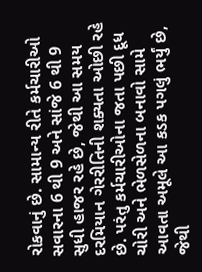રોકવાનું છે. સામાન્ય રીતે કર્મચારીઓ સવારના 6 થી 9 અને સાંજે 6 થી 9 સુધી હાજર રહે છે, જેથી આ સમય દરમિયાન ગેરરીતિની શક્યતા ઓછી રહે છે. પરંતુ કર્મચારીઓના જતા પછી દૂધ ચોરી અને ભેળસેળના બનાવો સામે આવતા અમૂલે આ કડક પગલું ભર્યું છે, જેથી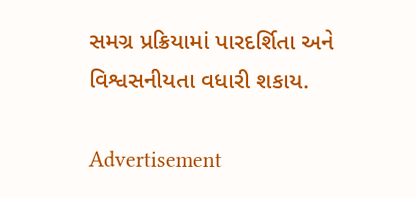સમગ્ર પ્રક્રિયામાં પારદર્શિતા અને વિશ્વસનીયતા વધારી શકાય.

Advertisement